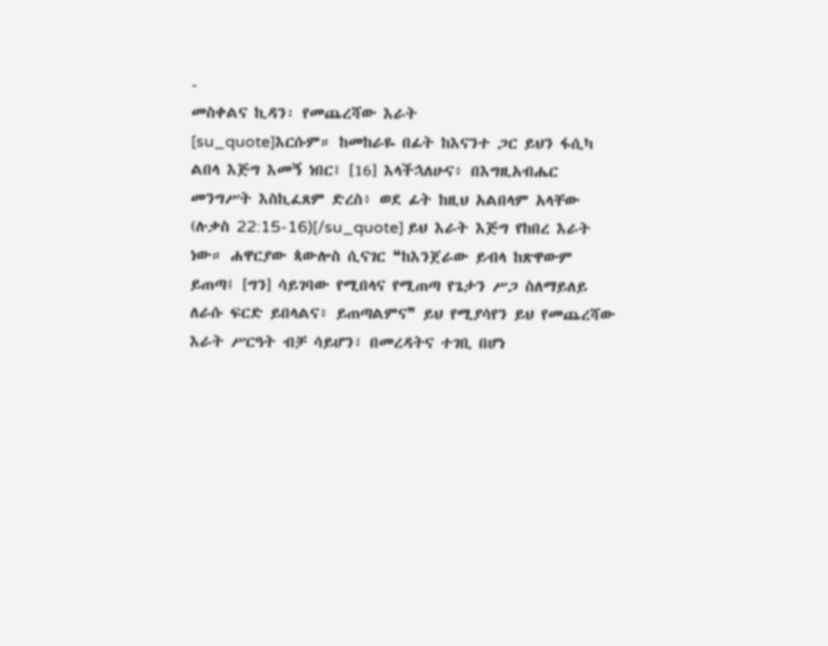-
መስቀልና ኪዳን፡ የመጨረሻው እራት
[su_quote]እርሱም። ከመከራዬ በፊት ከእናንተ ጋር ይህን ፋሲካ ልበላ እጅግ እመኝ ነበር፤ [16] እላችኋለሁና፥ በእግዚአብሔር መንግሥት እስኪፈጸም ድረስ፥ ወደ ፊት ከዚህ አልበላም አላቸው (ሉቃስ 22:15-16)[/su_quote] ይህ እራት እጅግ የከበረ እራት ነው። ሐዋርያው ጳውሎስ ሲናገር ❝ከእንጀራው ይብላ ከጽዋውም ይጠጣ፤ [ግን] ሳይገባው የሚበላና የሚጠጣ የጌታን ሥጋ ስለማይለይ ለራሱ ፍርድ ይበላልና፥ ይጠጣልምና❞ ይህ የሚያሳየን ይህ የመጨረሻው እራት ሥርዓት ብቻ ሳይሆን፣ በመረዳትና ተገቢ በሆነ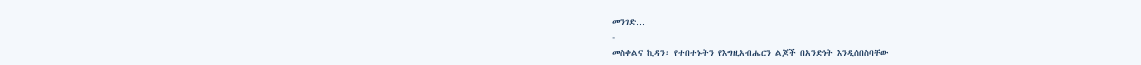መንገድ…
-
መስቀልና ኪዳን፡ የተበተኑትን የእግዚአብሔርን ልጆች በአንድነት እንዲሰበስባቸው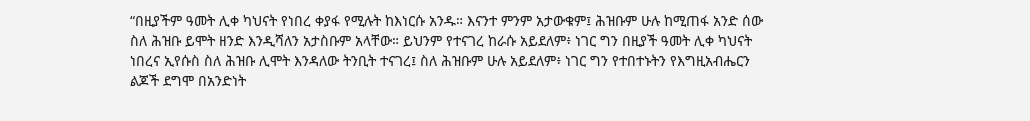“በዚያችም ዓመት ሊቀ ካህናት የነበረ ቀያፋ የሚሉት ከእነርሱ አንዱ። እናንተ ምንም አታውቁም፤ ሕዝቡም ሁሉ ከሚጠፋ አንድ ሰው ስለ ሕዝቡ ይሞት ዘንድ እንዲሻለን አታስቡም አላቸው። ይህንም የተናገረ ከራሱ አይደለም፥ ነገር ግን በዚያች ዓመት ሊቀ ካህናት ነበረና ኢየሱስ ስለ ሕዝቡ ሊሞት እንዳለው ትንቢት ተናገረ፤ ስለ ሕዝቡም ሁሉ አይደለም፥ ነገር ግን የተበተኑትን የእግዚአብሔርን ልጆች ደግሞ በአንድነት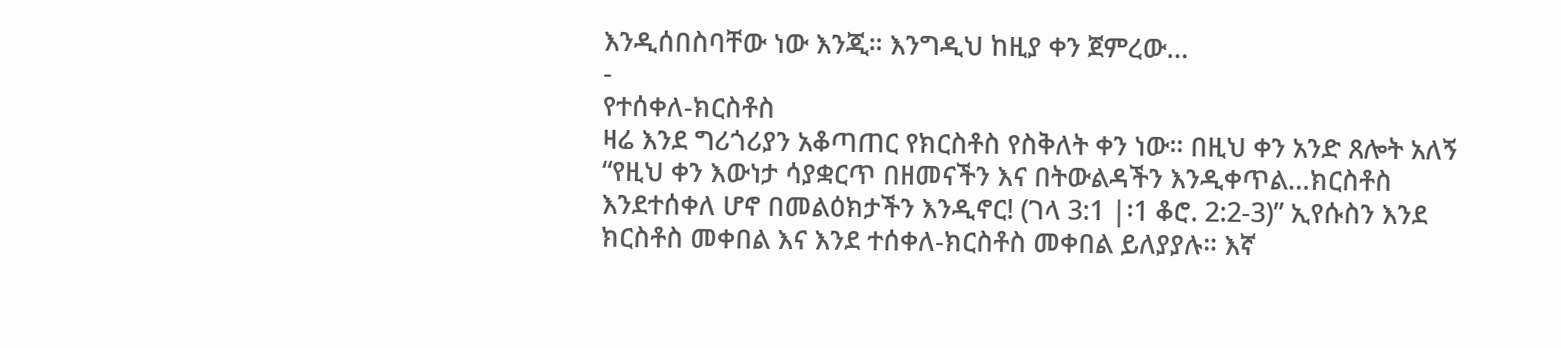እንዲሰበስባቸው ነው እንጂ። እንግዲህ ከዚያ ቀን ጀምረው…
-
የተሰቀለ-ክርስቶስ
ዛሬ እንደ ግሪጎሪያን አቆጣጠር የክርስቶስ የስቅለት ቀን ነው። በዚህ ቀን አንድ ጸሎት አለኝ “የዚህ ቀን እውነታ ሳያቋርጥ በዘመናችን እና በትውልዳችን እንዲቀጥል…ክርስቶስ እንደተሰቀለ ሆኖ በመልዕክታችን እንዲኖር! (ገላ 3:1 |፡1 ቆሮ. 2:2-3)” ኢየሱስን እንደ ክርስቶስ መቀበል እና እንደ ተሰቀለ-ክርስቶስ መቀበል ይለያያሉ። እኛ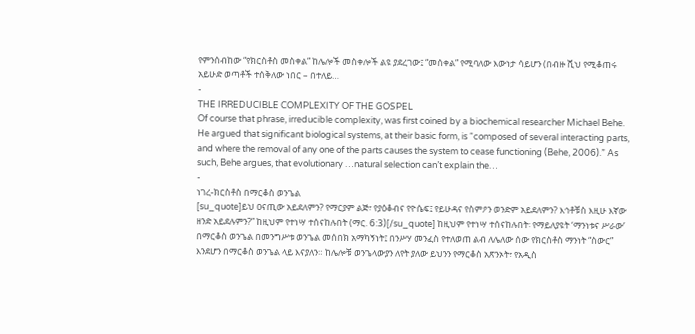የምንሰብከው “የክርስቶስ መስቀል” ከሌሎች መስቀሎች ልዩ ያደረገው፤ “መሰቀል” የሚባለው እውነታ ሳይሆን (በብዙ ሺህ የሚቆጠሩ አይሁድ ወጣቶች ተሰቅለው ነበር – በተለይ…
-
THE IRREDUCIBLE COMPLEXITY OF THE GOSPEL
Of course that phrase, irreducible complexity, was first coined by a biochemical researcher Michael Behe. He argued that significant biological systems, at their basic form, is “composed of several interacting parts, and where the removal of any one of the parts causes the system to cease functioning (Behe, 2006).” As such, Behe argues, that evolutionary …natural selection can’t explain the…
-
ነገረ-ክርስቶስ በማርቆስ ወንጌል
[su_quote]ይህ ዐናጢው አይደለምን? የማርያም ልጅ፣ የያዕቆብና የዮሴፍ፤ የይሁዳና የስምዖን ወንድም አይደለምን? እኅቶቹስ እዚሁ እኛው ዘንድ አይደሉምን?” ከዚህም የተነሣ ተሰናከሉበት (ማር. 6:3)[/su_quote] ከዚህም የተነሣ ተሰናከሉበት፡ የማይለያዩት ‘ማንነቱና ሥራው’ በማርቆስ ወንጌል በመንግሥቱ ወንጌል መሰበክ አማካኝነት፤ በንሥሃ መንፈስ የተለወጠ ልብ ለሌለው ሰው የክርስቶስ ማንነት “ስውር” እንደሆን በማርቆስ ወንጌል ላይ እናያለን። ከሌሎቹ ወንጌላውያን ለየት ያለው ይህንን የማርቆስ አጽንኦት፣ የአዲስ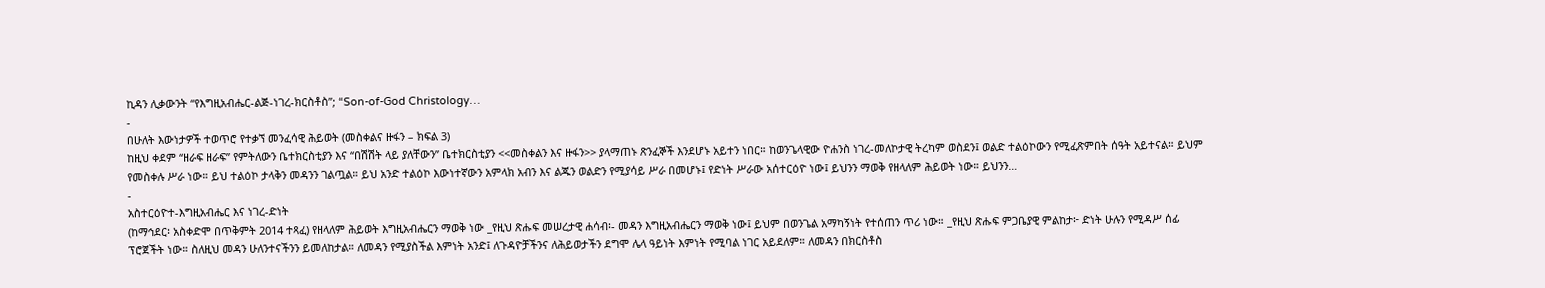ኪዳን ሊቃውንት “የእግዚአብሔር-ልጅ-ነገረ-ክርስቶስ”; “Son-of-God Christology…
-
በሁለት እውነታዎች ተወጥሮ የተቃኘ መንፈሳዊ ሕይወት (መስቀልና ዙፋን – ክፍል 3)
ከዚህ ቀደም “ዘራፍ ዘራፍ” የምትለውን ቤተክርስቲያን እና “በሽሽት ላይ ያለቸውን” ቤተክርስቲያን <<መስቀልን እና ዙፋን>> ያላማጠኑ ጽንፈኞች እንደሆኑ አይተን ነበር። ከወንጌላዊው ዮሐንስ ነገረ-መለኮታዊ ትረካም ወስደን፤ ወልድ ተልዕኮውን የሚፈጽምበት ሰዓት አይተናል። ይህም የመስቀሉ ሥራ ነው። ይህ ተልዕኮ ታላቅን መዳንን ገልጧል። ይህ አንድ ተልዕኮ እውነተኛውን አምላክ አብን እና ልጁን ወልድን የሚያሳይ ሥራ በመሆኑ፤ የድነት ሥራው አሰተርዕዮ ነው፤ ይህንን ማወቅ የዘላለም ሕይወት ነው። ይህንን…
-
አስተርዕዮተ-እግዚአብሔር እና ነገረ-ድነት
(ከማኅደር፡ አስቀድሞ በጥቅምት 2014 ተጻፈ) የዘላለም ሕይወት እግዚአብሔርን ማወቅ ነው _የዚህ ጽሑፍ መሠረታዊ ሐሳብ፡- መዳን እግዚአብሔርን ማወቅ ነው፤ ይህም በወንጌል አማካኝነት የተሰጠን ጥሪ ነው። _የዚህ ጽሑፍ ምጋቤያዊ ምልከታ፦ ድነት ሁሉን የሚዳሥ ሰፊ ፕሮጀችት ነው። ስለዚህ መዳን ሁለንተናችንን ይመለከታል። ለመዳን የሚያስችል እምነት አንድ፤ ለጉዳዮቻችንና ለሕይወታችን ደግሞ ሌላ ዓይነት እምነት የሚባል ነገር አይደለም። ለመዳን በክርስቶስ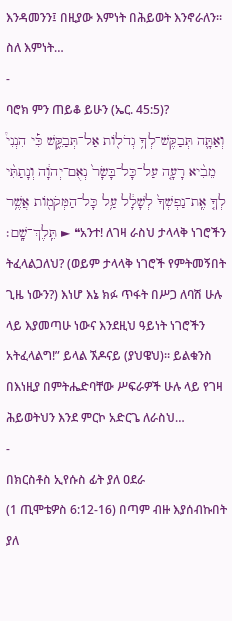እንዳመንን፤ በዚያው እምነት በሕይወት እንኖራለን። ስለ እምነት…
-
ባሮክ ምን ጠይቆ ይሁን (ኤር. 45:5)?
וְאַתָּ֛ה תְּבַקֶּשׁ־לְךָ֥ גְדֹל֖וֹת אַל־תְּבַקֵּ֑שׁ כִּ֡י הִנְנִי֩ מֵבִ֨יא רָעָ֤ה עַל־כָּל־בָּשָׂר֙ נְאֻם־יְהוָ֔ה וְנָתַתִּ֨י לְךָ֤ אֶֽת־נַפְשְׁךָ֙ לְשָׁלָ֔ל עַ֥ל כָּל־הַמְּקֹמ֖וֹת אֲשֶׁ֥ר תֵּֽלֶךְ־שָֽׁם׃ ► ❝አንተ! ለገዛ ራስህ ታላላቅ ነገሮችን ትፈላልጋለህ? (ወይም ታላላቅ ነገሮች የምትመኝበት ጊዜ ነውን?) እነሆ እኔ ክፉ ጥፋት በሥጋ ለባሽ ሁሉ ላይ እያመጣሁ ነውና እንደዚህ ዓይነት ነገሮችን አትፈላልግ!” ይላል ኧዶናይ (ያህዌህ)። ይልቁንስ በእነዚያ በምትሔድባቸው ሥፍራዎች ሁሉ ላይ የገዛ ሕይወትህን እንደ ምርኮ አድርጌ ለራስህ…
-
በክርስቶስ ኢየሱስ ፊት ያለ ዐደራ
(1 ጢሞቴዎስ 6:12-16) በጣም ብዙ እያሰብኩበት ያለ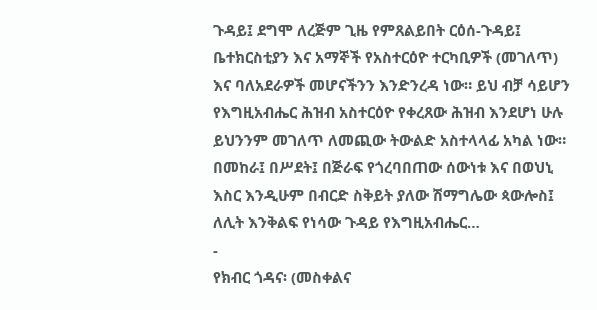ጉዳይ፤ ደግሞ ለረጅም ጊዜ የምጸልይበት ርዕሰ-ጉዳይ፤ ቤተክርስቲያን እና አማኞች የአስተርዕዮ ተርካቢዎች (መገለጥ) እና ባለአደራዎች መሆናችንን እንድንረዳ ነው። ይህ ብቻ ሳይሆን የእግዚአብሔር ሕዝብ አስተርዕዮ የቀረጸው ሕዝብ እንደሆነ ሁሉ ይህንንም መገለጥ ለመጪው ትውልድ አስተላላፊ አካል ነው። በመከራ፤ በሥደት፤ በጅራፍ የጎረባበጠው ሰውነቱ እና በወህኒ እስር እንዲሁም በብርድ ስቅይት ያለው ሽማግሌው ጳውሎስ፤ ለሊት እንቅልፍ የነሳው ጉዳይ የእግዚአብሔር…
-
የክብር ጎዳና፡ (መስቀልና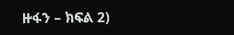ዙፋን – ክፍል 2)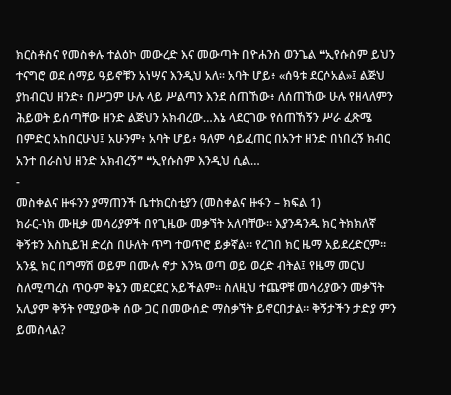ክርስቶስና የመስቀሉ ተልዕኮ መውረድ እና መውጣት በዮሐንስ ወንጌል ❝ኢየሱስም ይህን ተናግሮ ወደ ሰማይ ዓይኖቹን አነሣና እንዲህ አለ። አባት ሆይ፥ «ሰዓቱ ደርሶአል»፤ ልጅህ ያከብርህ ዘንድ፥ በሥጋም ሁሉ ላይ ሥልጣን እንደ ሰጠኸው፥ ለሰጠኸው ሁሉ የዘላለምን ሕይወት ይሰጣቸው ዘንድ ልጅህን አክብረው…እኔ ላደርገው የሰጠኸኝን ሥራ ፈጽሜ በምድር አከበርሁህ፤ አሁንም፥ አባት ሆይ፥ ዓለም ሳይፈጠር በአንተ ዘንድ በነበረኝ ክብር አንተ በራስህ ዘንድ አክብረኝ❞ ❝ኢየሱስም እንዲህ ሲል…
-
መስቀልና ዙፋንን ያማጠንች ቤተክርስቲያን (መስቀልና ዙፋን – ክፍል 1)
ክራር-ነክ ሙዚቃ መሳሪያዎች በየጊዜው መቃኘት አለባቸው። እያንዳንዱ ክር ትክክለኛ ቅኝቱን እስኪይዝ ድረስ በሁለት ጥግ ተወጥሮ ይቃኛል። የረገበ ክር ዜማ አይደረድርም። አንዷ ክር በግማሽ ወይም በሙሉ ኖታ እንኳ ወጣ ወይ ወረድ ብትል፤ የዜማ መርህ ስለሚጣረስ ጥዑም ቅኔን መደርደር አይችልም። ስለዚህ ተጨዋቹ መሳሪያውን መቃኘት አሊያም ቅኝት የሚያውቅ ሰው ጋር በመውሰድ ማስቃኘት ይኖርበታል። ቅኝታችን ታድያ ምን ይመስላል?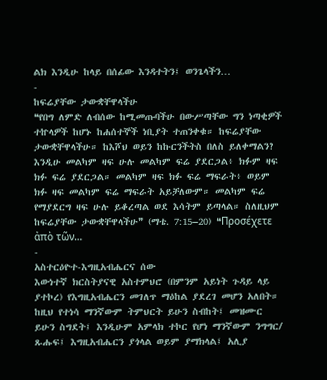ልክ እንዲሁ ከላይ በሰፊው እንዳተትን፤ ወንጌላችን…
-
ከፍሬያቸው ታውቋቸዋላችሁ
❝የበግ ለምድ ለብሰው ከሚመጡባችሁ በውሥጣቸው ግን ነጣቂዎች ተኵላዎች ከሆኑ ከሐሰተኞች ነቢያት ተጠንቀቁ። ከፍሬያቸው ታውቋቸዋላችሁ። ከእሾህ ወይን ከኩርንችትስ በለስ ይለቀማልን? እንዲሁ መልካም ዛፍ ሁሉ መልካም ፍሬ ያደርጋል፥ ክፉም ዛፍ ክፉ ፍሬ ያደርጋል። መልካም ዛፍ ክፉ ፍሬ ማፍራት፥ ወይም ክፉ ዛፍ መልካም ፍሬ ማፍራት አይቻለውም። መልካም ፍሬ የማያደርግ ዛፍ ሁሉ ይቆረጣል ወደ እሳትም ይጣላል። ስለዚህም ከፍሬያቸው ታውቋቸዋላችሁ❞ (ማቴ. 7:15–20) ❝Προσέχετε ἀπὸ τῶν…
-
አስተርዕዮተ-እግዚአብሔርና ሰው
እውነተኛ ክርስትያናዊ አስተምህሮ (በምንም አይነት ጉዳይ ላይ ያተኮረ) የእግዚአብሔርን መገለጥ ማዕከል ያደረገ መሆን አለበት። ከዚህ የተነሳ ማንኛውም ትምህርት ይሁን ስብከት፤ መዝሙር ይሁን ስግደት፤ እንዲሁም አምላክ ተኮር የሆነ ማንኛውም ንግግር/ ጹሑፍ፤ እግዚአብሔርን ያጎላል ወይም ያማክላል፤ አሊያ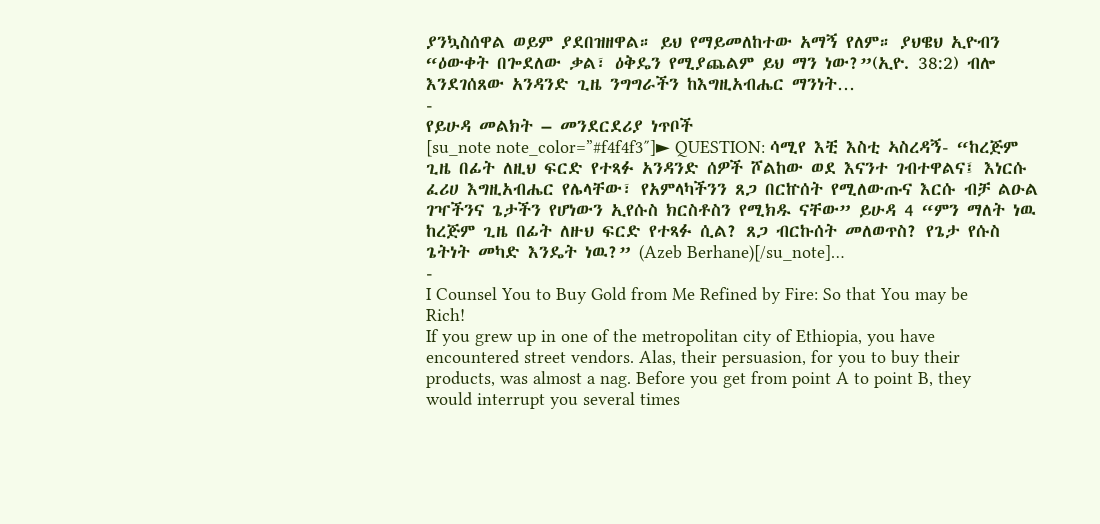ያንኳስሰዋል ወይም ያደበዝዘዋል። ይህ የማይመለከተው አማኝ የለም። ያህዌህ ኢዮብን “ዕውቀት በጐደለው ቃል፣ ዕቅዴን የሚያጨልም ይህ ማን ነው?”(ኢዮ. 38:2) ብሎ እንደገሰጸው አንዳንድ ጊዜ ንግግራችን ከእግዚአብሔር ማንነት…
-
የይሁዳ መልክት – መንደርደሪያ ነጥቦች
[su_note note_color=”#f4f4f3″]► QUESTION: ሳሚየ እቺ እስቲ ኣስረዳኝ- “ከረጅም ጊዜ በፊት ለዚህ ፍርድ የተጻፉ አንዳንድ ሰዎች ሾልከው ወደ እናንተ ገብተዋልና፤ እነርሱ ፈሪሀ እግዚአብሔር የሌላቸው፣ የአምላካችንን ጸጋ በርኵሰት የሚለውጡና እርሱ ብቻ ልዑል ገዣችንና ጌታችን የሆነውን ኢየሱስ ክርስቶስን የሚክዱ ናቸው” ይሁዳ 4 “ምን ማለት ነዉ ከረጅም ጊዜ በፊት ለዙህ ፍርድ የተጻፉ ሲል? ጸጋ ብርኩሰት መለወጥስ? የጌታ የሱስ ጌትነት መካድ እንዴት ነዉ?” (Azeb Berhane)[/su_note]…
-
I Counsel You to Buy Gold from Me Refined by Fire: So that You may be Rich!
If you grew up in one of the metropolitan city of Ethiopia, you have encountered street vendors. Alas, their persuasion, for you to buy their products, was almost a nag. Before you get from point A to point B, they would interrupt you several times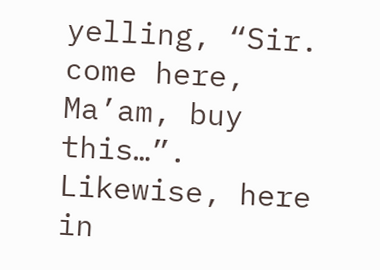yelling, “Sir. come here, Ma’am, buy this…”. Likewise, here in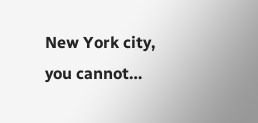New York city, you cannot…